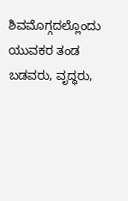ಶಿವಮೊಗ್ಗದಲ್ಲೊಂದು ಯುವಕರ ತಂಡ  ಬಡವರು, ವೃದ್ಧರು,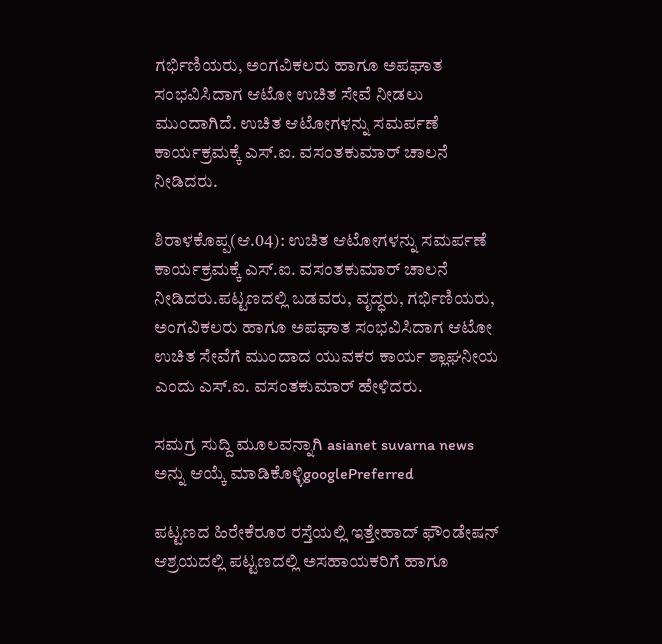ಗರ್ಭಿಣಿಯರು, ಅಂಗವಿಕಲರು ಹಾಗೂ ಅಪಘಾತ ಸಂಭವಿಸಿದಾಗ ಆಟೋ ಉಚಿತ ಸೇವೆ ನೀಡಲು ಮುಂದಾಗಿದೆ. ಉಚಿತ ಆಟೋಗಳನ್ನು ಸಮರ್ಪಣೆ ಕಾರ್ಯಕ್ರಮಕ್ಕೆ ಎಸ್‌.ಐ. ವಸಂತಕುಮಾರ್‌ ಚಾಲನೆ ನೀಡಿದರು.

ಶಿರಾಳಕೊಪ್ಪ(ಆ.04): ಉಚಿತ ಆಟೋಗಳನ್ನು ಸಮರ್ಪಣೆ ಕಾರ್ಯಕ್ರಮಕ್ಕೆ ಎಸ್‌.ಐ. ವಸಂತಕುಮಾರ್‌ ಚಾಲನೆ ನೀಡಿದರು.ಪಟ್ಟಣದಲ್ಲಿ ಬಡವರು, ವೃದ್ಧರು, ಗರ್ಭಿಣಿಯರು, ಅಂಗವಿಕಲರು ಹಾಗೂ ಅಪಘಾತ ಸಂಭವಿಸಿದಾಗ ಆಟೋ ಉಚಿತ ಸೇವೆಗೆ ಮುಂದಾದ ಯುವಕರ ಕಾರ್ಯ ಶ್ಲಾಘನೀಯ ಎಂದು ಎಸ್‌.ಐ. ವಸಂತಕುಮಾರ್‌ ಹೇಳಿದರು.

ಸಮಗ್ರ ಸುದ್ದಿ ಮೂಲವನ್ನಾಗಿ asianet suvarna news ಅನ್ನು ಆಯ್ಕೆ ಮಾಡಿಕೊಳ್ಳಿgooglePreferred

ಪಟ್ಟಣದ ಹಿರೇಕೆರೂರ ರಸ್ತೆಯಲ್ಲಿ ಇತ್ತೇಹಾದ್‌ ಫೌಂಡೇಷನ್‌ ಆಶ್ರಯದಲ್ಲಿ ಪಟ್ಟಣದಲ್ಲಿ ಅಸಹಾಯಕರಿಗೆ ಹಾಗೂ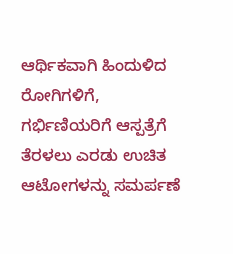ಆರ್ಥಿಕವಾಗಿ ಹಿಂದುಳಿದ ರೋಗಿಗಳಿಗೆ, ಗರ್ಭಿಣಿಯರಿಗೆ ಆಸ್ಪತ್ರೆಗೆ ತೆರಳಲು ಎರಡು ಉಚಿತ ಆಟೋಗಳನ್ನು ಸಮರ್ಪಣೆ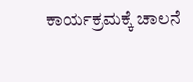ಕಾರ್ಯಕ್ರಮಕ್ಕೆ ಚಾಲನೆ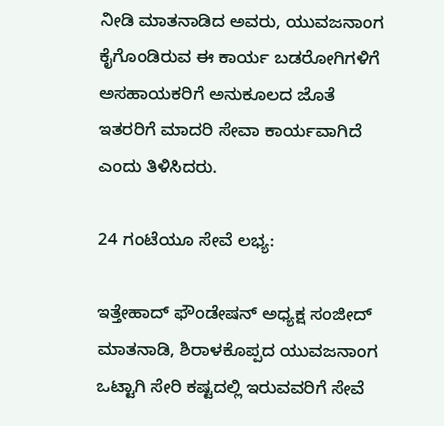ನೀಡಿ ಮಾತನಾಡಿದ ಅವರು, ಯುವಜನಾಂಗ ಕೈಗೊಂಡಿರುವ ಈ ಕಾರ್ಯ ಬಡರೋಗಿಗಳಿಗೆ ಅಸಹಾಯಕರಿಗೆ ಅನುಕೂಲದ ಜೊತೆ ಇತರರಿಗೆ ಮಾದರಿ ಸೇವಾ ಕಾರ್ಯವಾಗಿದೆ ಎಂದು ತಿಳಿಸಿದರು.

24 ಗಂಟೆಯೂ ಸೇವೆ ಲಭ್ಯ:

ಇತ್ತೇಹಾದ್‌ ಫೌಂಡೇಷನ್‌ ಅಧ್ಯಕ್ಷ ಸಂಜೀದ್‌ ಮಾತನಾಡಿ, ಶಿರಾಳಕೊಪ್ಪದ ಯುವಜನಾಂಗ ಒಟ್ಟಾಗಿ ಸೇರಿ ಕಷ್ಟದಲ್ಲಿ ಇರುವವರಿಗೆ ಸೇವೆ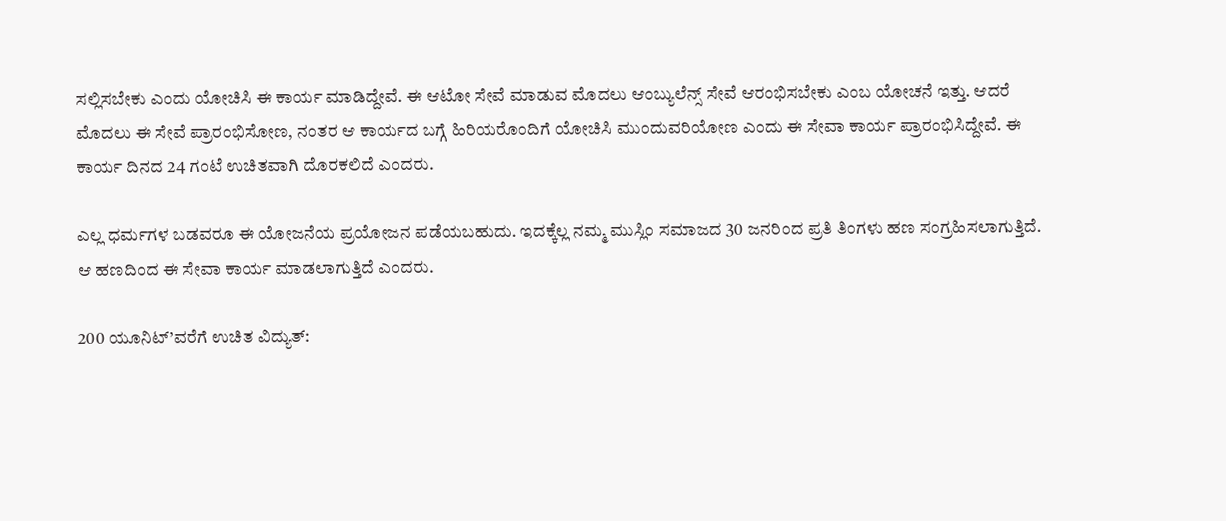ಸಲ್ಲಿಸಬೇಕು ಎಂದು ಯೋಚಿಸಿ ಈ ಕಾರ್ಯ ಮಾಡಿದ್ದೇವೆ. ಈ ಆಟೋ ಸೇವೆ ಮಾಡುವ ಮೊದಲು ಆಂಬ್ಯುಲೆನ್ಸ್‌ ಸೇವೆ ಆರಂಭಿಸಬೇಕು ಎಂಬ ಯೋಚನೆ ಇತ್ತು. ಆದರೆ ಮೊದಲು ಈ ಸೇವೆ ಪ್ರಾರಂಭಿಸೋಣ, ನಂತರ ಆ ಕಾರ್ಯದ ಬಗ್ಗೆ ಹಿರಿಯರೊಂದಿಗೆ ಯೋಚಿಸಿ ಮುಂದುವರಿಯೋಣ ಎಂದು ಈ ಸೇವಾ ಕಾರ್ಯ ಪ್ರಾರಂಭಿಸಿದ್ದೇವೆ. ಈ ಕಾರ್ಯ ದಿನದ 24 ಗಂಟೆ ಉಚಿತವಾಗಿ ದೊರಕಲಿದೆ ಎಂದರು.

ಎಲ್ಲ ಧರ್ಮಗಳ ಬಡವರೂ ಈ ಯೋಜನೆಯ ಪ್ರಯೋಜನ ಪಡೆಯಬಹುದು. ಇದಕ್ಕೆಲ್ಲ ನಮ್ಮ ಮುಸ್ಲಿಂ ಸಮಾಜದ 30 ಜನರಿಂದ ಪ್ರತಿ ತಿಂಗಳು ಹಣ ಸಂಗ್ರಹಿಸಲಾಗುತ್ತಿದೆ. ಆ ಹಣದಿಂದ ಈ ಸೇವಾ ಕಾರ್ಯ ಮಾಡಲಾಗುತ್ತಿದೆ ಎಂದರು.

200 ಯೂನಿಟ್’ವರೆಗೆ ಉಚಿತ ವಿದ್ಯುತ್: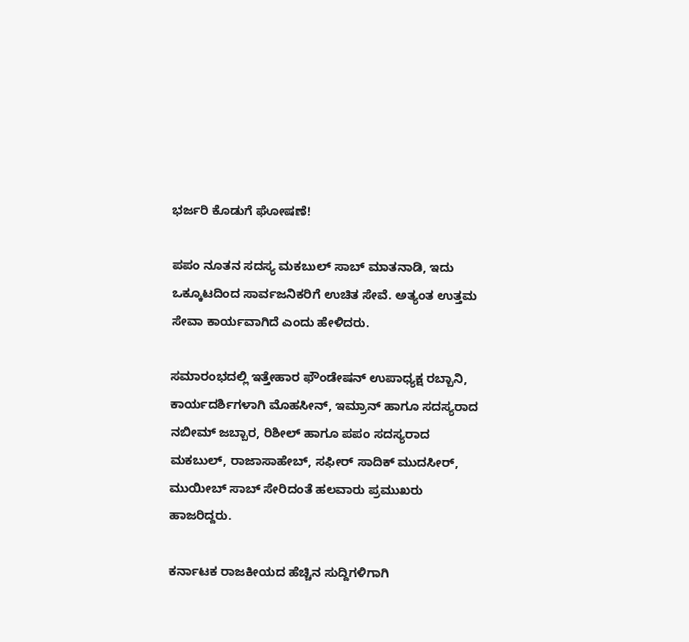ಭರ್ಜರಿ ಕೊಡುಗೆ ಘೋಷಣೆ!

ಪಪಂ ನೂತನ ಸದಸ್ಯ ಮಕಬುಲ್‌ ಸಾಬ್‌ ಮಾತನಾಡಿ, ಇದು ಒಕ್ಕೂಟದಿಂದ ಸಾರ್ವಜನಿಕರಿಗೆ ಉಚಿತ ಸೇವೆ. ಅತ್ಯಂತ ಉತ್ತಮ ಸೇವಾ ಕಾರ್ಯವಾಗಿದೆ ಎಂದು ಹೇಳಿದರು.

ಸಮಾರಂಭದಲ್ಲಿ ಇತ್ತೇಹಾರ ಫೌಂಡೇಷನ್‌ ಉಪಾಧ್ಯಕ್ಷ ರಬ್ಬಾನಿ, ಕಾರ್ಯದರ್ಶಿಗಳಾಗಿ ಮೊಹಸೀನ್‌, ಇಮ್ರಾನ್‌ ಹಾಗೂ ಸದಸ್ಯರಾದ ನಬೀಮ್‌ ಜಬ್ಬಾರ, ರಿಶೀಲ್‌ ಹಾಗೂ ಪಪಂ ಸದಸ್ಯರಾದ ಮಕಬುಲ್‌, ರಾಜಾಸಾಹೇಬ್‌, ಸಫೀರ್‌ ಸಾದಿಕ್‌ ಮುದಸೀರ್‌, ಮುಯೀಬ್‌ ಸಾಬ್‌ ಸೇರಿದಂತೆ ಹಲವಾರು ಪ್ರಮುಖರು ಹಾಜರಿದ್ದರು.

ಕರ್ನಾಟಕ ರಾಜಕೀಯದ ಹೆಚ್ಚಿನ ಸುದ್ದಿಗಳಿಗಾಗಿ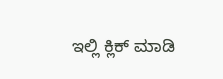ಇಲ್ಲಿ ಕ್ಲಿಕ್ ಮಾಡಿ